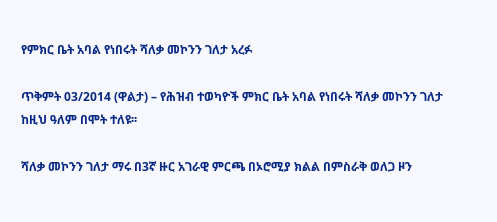የምክር ቤት አባል የነበሩት ሻለቃ መኮንን ገለታ አረፉ

ጥቅምት 03/2014 (ዋልታ) – የሕዝብ ተወካዮች ምክር ቤት አባል የነበሩት ሻለቃ መኮንን ገለታ ከዚህ ዓለም በሞት ተለዩ፡፡

ሻለቃ መኮንን ገለታ ማሩ በ3ኛ ዙር አገራዊ ምርጫ በኦሮሚያ ክልል በምስራቅ ወለጋ ዞን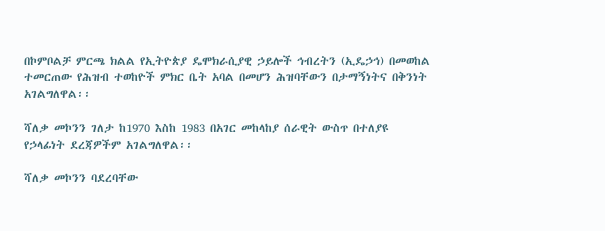በኮምቦልቻ ምርጫ ክልል የኢትዮጵያ ዴሞክራሲያዊ ኃይሎች ኅብረትን (ኢዴኃኅ) በመወከል ተመርጠው የሕዝብ ተወከዮች ምክር ቤት አባል በመሆን ሕዝባቸውን በታማኝነትና በቅንነት አገልግለዋል፡፡

ሻለቃ መኮንን ገለታ ከ1970 እስከ 1983 በአገር መከላከያ ሰራዊት ውስጥ በተለያዩ የኃላፊነት ደረጃዎችም አገልግለዋል፡፡

ሻለቃ መኮንን ባደረባቸው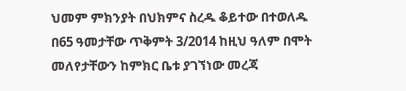ህመም ምክንያት በህክምና ስረዱ ቆይተው በተወለዱ በ65 ዓመታቸው ጥቅምት 3/2014 ከዚህ ዓለም በሞት መለየታቸውን ከምክር ቤቱ ያገኘነው መረጃ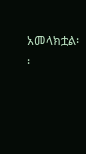አመላክቷል፡፡